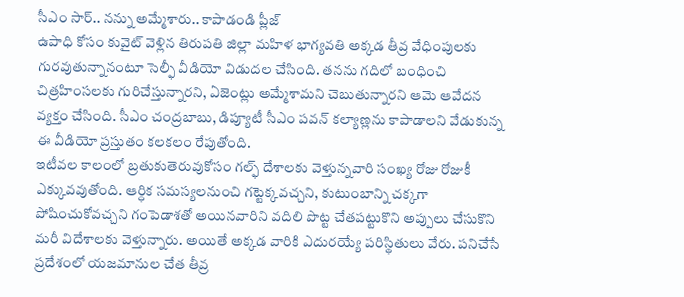సీఎం సార్.. నన్ను అమ్మేశారు.. కాపాడండి ప్లీజ్
ఉపాధి కోసం కువైట్ వెళ్లిన తిరుపతి జిల్లా మహిళ భాగ్యవతి అక్కడ తీవ్ర వేధింపులకు గురవుతున్నానంటూ సెల్ఫీ వీడియో విడుదల చేసింది. తనను గదిలో బంధించి చిత్రహింసలకు గురిచేస్తున్నారని, ఏజెంట్లు అమ్మేశామని చెబుతున్నారని ఆమె ఆవేదన వ్యక్తం చేసింది. సీఎం చంద్రబాబు, డిప్యూటీ సీఎం పవన్ కల్యాణ్లను కాపాడాలని వేడుకున్న ఈ వీడియో ప్రస్తుతం కలకలం రేపుతోంది.
ఇటీవల కాలంలో బ్రతుకుతెరువుకోసం గల్ఫ్ దేశాలకు వెళ్తున్నవారి సంఖ్య రోజు రోజుకీ ఎక్కువవుతోంది. ఆర్ధిక సమస్యలనుంచి గట్టెక్కవచ్చని, కుటుంబాన్ని చక్కగా పోషించుకోవచ్చని గంపెడాశతో అయినవారిని వదిలి పొట్ట చేతపట్టుకొని అప్పులు చేసుకొని మరీ విదేశాలకు వెళ్తున్నారు. అయితే అక్కడ వారికి ఎదురయ్యే పరిస్థితులు వేరు. పనిచేసే ప్రదేశంలో యజమానుల చేత తీవ్ర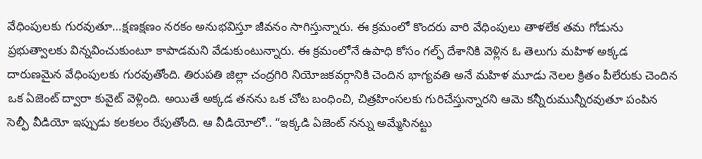వేధింపులకు గురవుతూ…క్షణక్షణం నరకం అనుభవిస్తూ జీవనం సాగిస్తున్నారు. ఈ క్రమంలో కొందరు వారి వేధింపులు తాళలేక తమ గోడును ప్రభుత్వాలకు విన్నవించుకుంటూ కాపాడమని వేడుకుంటున్నారు. ఈ క్రమంలోనే ఉపాధి కోసం గల్ఫ్ దేశానికి వెళ్లిన ఓ తెలుగు మహిళ అక్కడ దారుణమైన వేధింపులకు గురవుతోంది. తిరుపతి జిల్లా చంద్రగిరి నియోజకవర్గానికి చెందిన భాగ్యవతి అనే మహిళ మూడు నెలల క్రితం పీలేరుకు చెందిన ఒక ఏజెంట్ ద్వారా కువైట్ వెళ్లింది. అయితే అక్కడ తనను ఒక చోట బంధించి, చిత్రహింసలకు గురిచేస్తున్నారని ఆమె కన్నీరుమున్నీరవుతూ పంపిన సెల్ఫీ వీడియో ఇప్పుడు కలకలం రేపుతోంది. ఆ వీడియోలో.. “ఇక్కడి ఏజెంట్ నన్ను అమ్మేసినట్టు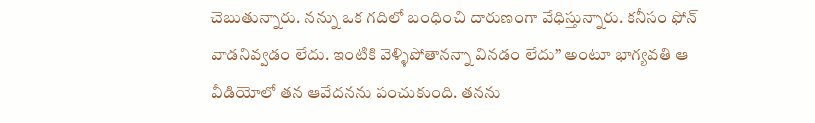చెబుతున్నారు. నన్ను ఒక గదిలో బంధించి దారుణంగా వేధిస్తున్నారు. కనీసం ఫోన్ వాడనివ్వడం లేదు. ఇంటికి వెళ్ళిపోతానన్నా వినడం లేదు” అంటూ భాగ్యవతి ఆ వీడియోలో తన ఆవేదనను పంచుకుంది. తనను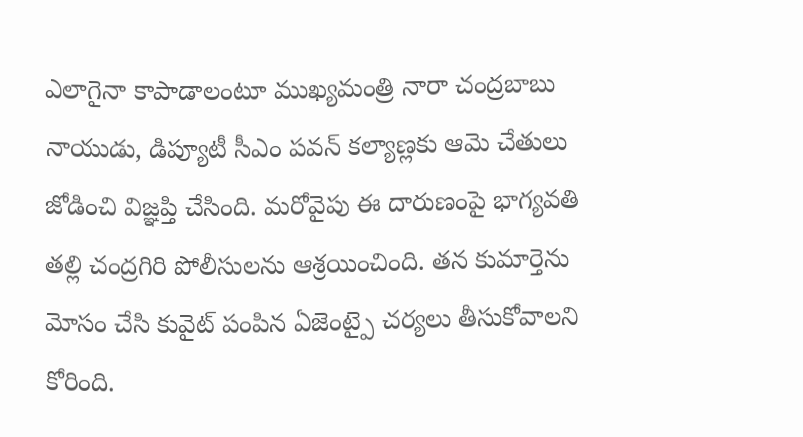ఎలాగైనా కాపాడాలంటూ ముఖ్యమంత్రి నారా చంద్రబాబు నాయుడు, డిప్యూటీ సీఎం పవన్ కల్యాణ్లకు ఆమె చేతులు జోడించి విజ్ఞప్తి చేసింది. మరోవైపు ఈ దారుణంపై భాగ్యవతి తల్లి చంద్రగిరి పోలీసులను ఆశ్రయించింది. తన కుమార్తెను మోసం చేసి కువైట్ పంపిన ఏజెంట్పై చర్యలు తీసుకోవాలని కోరింది.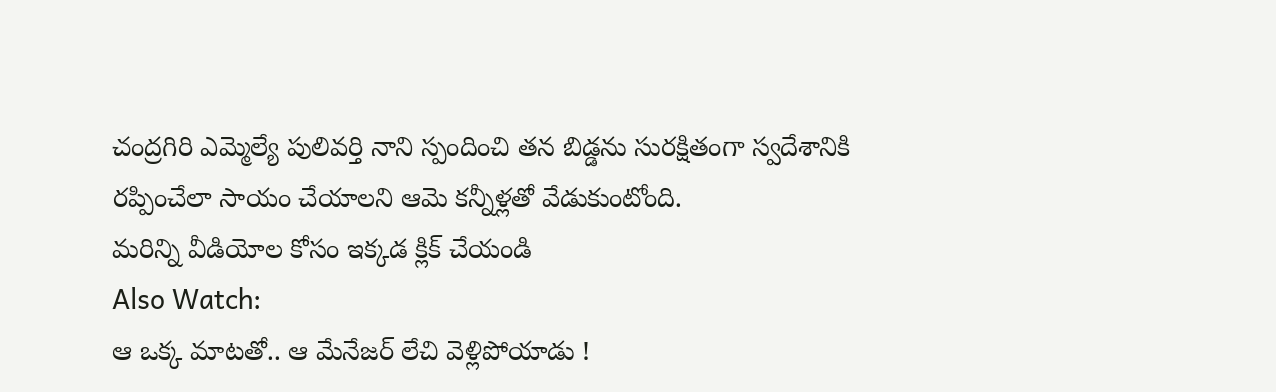చంద్రగిరి ఎమ్మెల్యే పులివర్తి నాని స్పందించి తన బిడ్డను సురక్షితంగా స్వదేశానికి రప్పించేలా సాయం చేయాలని ఆమె కన్నీళ్లతో వేడుకుంటోంది.
మరిన్ని వీడియోల కోసం ఇక్కడ క్లిక్ చేయండి
Also Watch:
ఆ ఒక్క మాటతో.. ఆ మేనేజర్ లేచి వెళ్లిపోయాడు !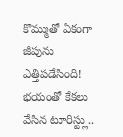కొమ్ముతో ఏకంగా జీపును ఎత్తిపడేసింది! భయంతో కేకలు వేసిన టూరిస్ట్లు..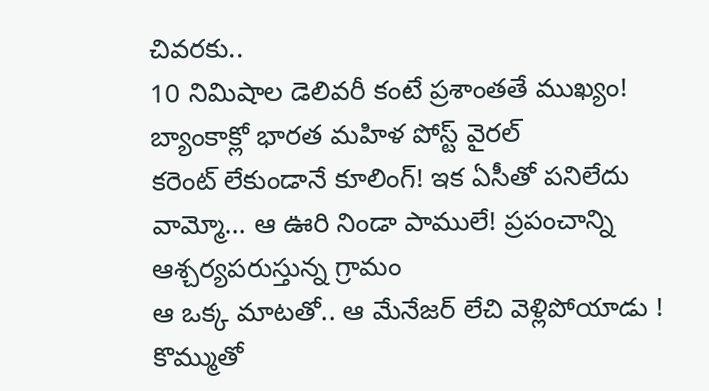చివరకు..
10 నిమిషాల డెలివరీ కంటే ప్రశాంతతే ముఖ్యం! బ్యాంకాక్లో భారత మహిళ పోస్ట్ వైరల్
కరెంట్ లేకుండానే కూలింగ్! ఇక ఏసీతో పనిలేదు
వామ్మో… ఆ ఊరి నిండా పాములే! ప్రపంచాన్ని ఆశ్చర్యపరుస్తున్న గ్రామం
ఆ ఒక్క మాటతో.. ఆ మేనేజర్ లేచి వెళ్లిపోయాడు !
కొమ్ముతో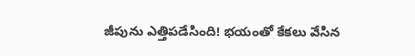జీపును ఎత్తిపడేసింది! భయంతో కేకలు వేసిన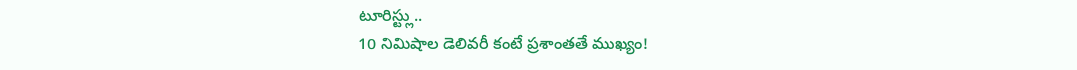టూరిస్ట్లు..
10 నిమిషాల డెలివరీ కంటే ప్రశాంతతే ముఖ్యం!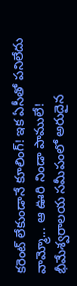కరెంట్ లేకుండానే కూలింగ్! ఇక ఏసీతో పనిలేదు
వామ్మో... ఆ ఊరి నిండా పాములే!
భీమేశ్వరాలయ సమీపంలో అరుదైన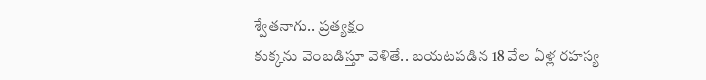శ్వేతనాగు.. ప్రత్యక్షం
కుక్కను వెంబడిస్తూ వెళితే.. బయటపడిన 18 వేల ఏళ్ల రహస్య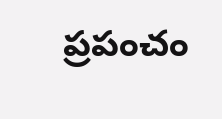ప్రపంచం